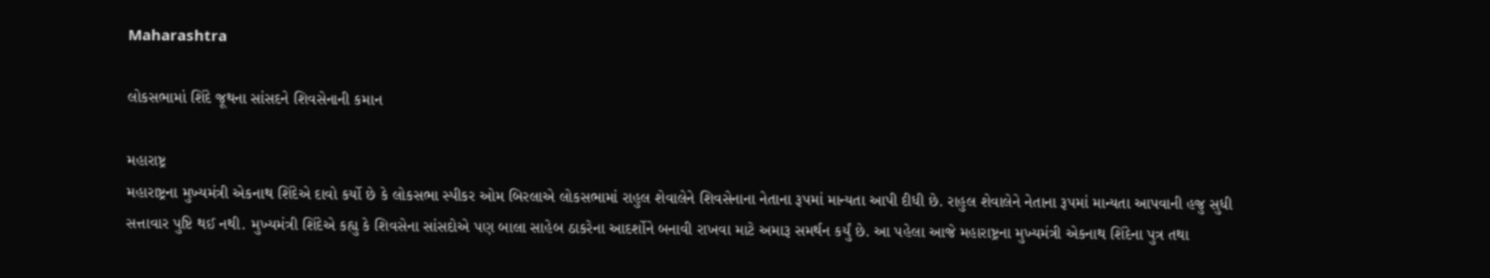Maharashtra

લોકસભામાં શિંદે જૂથના સાંસદને શિવસેનાની કમાન

મહારાષ્ટ્ર
મહારાષ્ટ્રના મુખ્યમંત્રી એકનાથ શિંદેએ દાવો કર્યો છે કે લોકસભા સ્પીકર ઓમ બિરલાએ લોકસભામાં રાહુલ શેવાલેને શિવસેનાના નેતાના રૂપમાં માન્યતા આપી દીધી છે. રાહુલ શેવાલેને નેતાના રૂપમાં માન્યતા આપવાની હજુ સુધી સત્તાવાર પુષ્ટિ થઈ નથી. મુખ્યમંત્રી શિંદેએ કહ્યુ કે શિવસેના સાંસદોએ પણ બાલા સાહેબ ઠાકરેના આદર્શોને બનાવી રાખવા માટે અમારૂ સમર્થન કર્યું છે. આ પહેલા આજે મહારાષ્ટ્રના મુખ્યમંત્રી એકનાથ શિંદેના પુત્ર તથા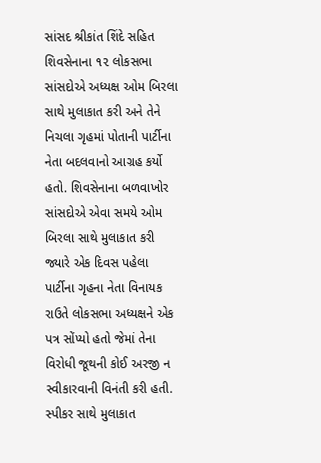સાંસદ શ્રીકાંત શિંદે સહિત શિવસેનાના ૧૨ લોકસભા સાંસદોએ અધ્યક્ષ ઓમ બિરલા સાથે મુલાકાત કરી અને તેને નિચલા ગૃહમાં પોતાની પાર્ટીના નેતા બદલવાનો આગ્રહ કર્યો હતો. શિવસેનાના બળવાખોર સાંસદોએ એવા સમયે ઓમ બિરલા સાથે મુલાકાત કરી જ્યારે એક દિવસ પહેલા પાર્ટીના ગૃહના નેતા વિનાયક રાઉતે લોકસભા અધ્યક્ષને એક પત્ર સોંપ્યો હતો જેમાં તેના વિરોધી જૂથની કોઈ અરજી ન સ્વીકારવાની વિનંતી કરી હતી. સ્પીકર સાથે મુલાકાત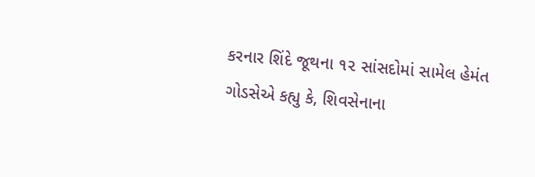કરનાર શિંદે જૂથના ૧૨ સાંસદોમાં સામેલ હેમંત ગોડસેએ કહ્યુ કે, શિવસેનાના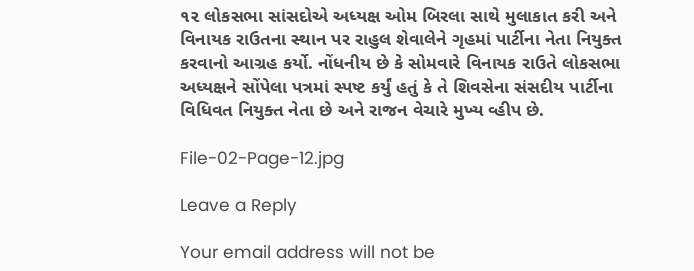૧૨ લોકસભા સાંસદોએ અધ્યક્ષ ઓમ બિરલા સાથે મુલાકાત કરી અને વિનાયક રાઉતના સ્થાન પર રાહુલ શેવાલેને ગૃહમાં પાર્ટીના નેતા નિયુક્ત કરવાનો આગ્રહ કર્યો. નોંધનીય છે કે સોમવારે વિનાયક રાઉતે લોકસભા અધ્યક્ષને સોંપેલા પત્રમાં સ્પષ્ટ કર્યું હતું કે તે શિવસેના સંસદીય પાર્ટીના વિધિવત નિયુક્ત નેતા છે અને રાજન વેચારે મુખ્ય વ્હીપ છે.

File-02-Page-12.jpg

Leave a Reply

Your email address will not be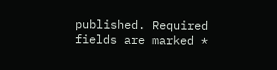published. Required fields are marked *